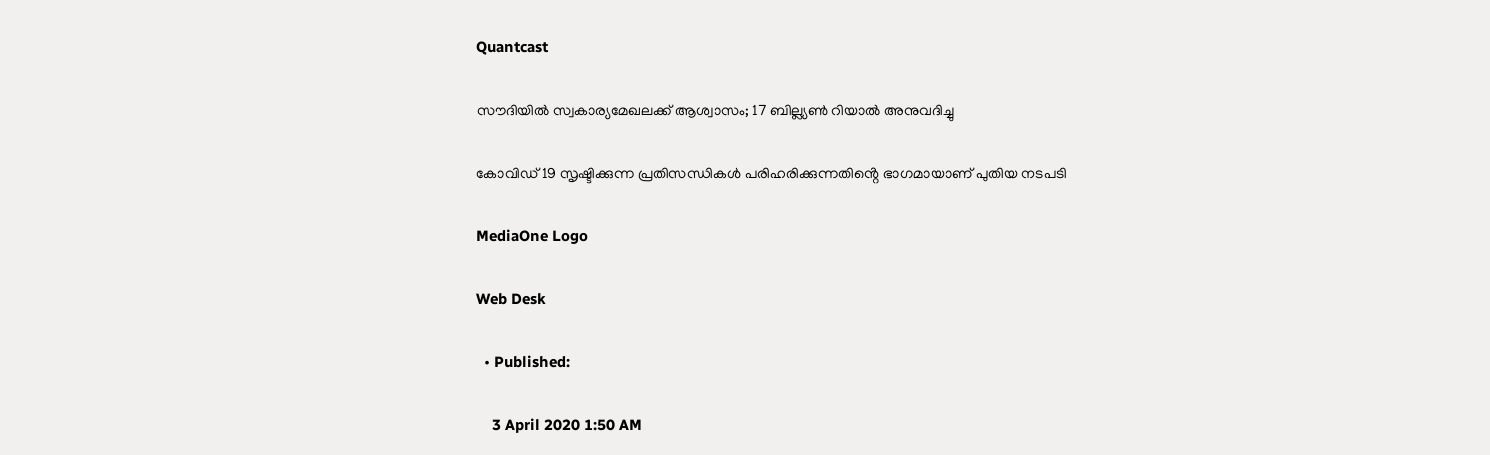Quantcast

സൗദിയില്‍ സ്വകാര്യമേഖലക്ക് ആശ്വാസം; 17 ബില്ല്യണ്‍ റിയാല്‍ അനുവദിച്ചു

കോവിഡ് 19 സൃഷ്ടിക്കുന്ന പ്രതിസന്ധികള്‍ പരിഹരിക്കുന്നതിൻ്റെ ഭാഗമായാണ് പുതിയ നടപടി

MediaOne Logo

Web Desk

  • Published:

    3 April 2020 1:50 AM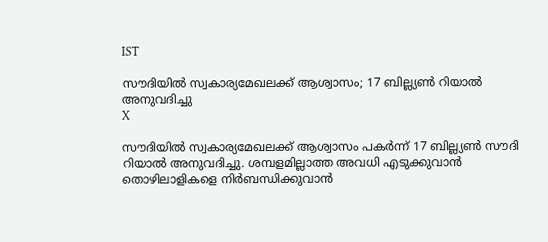IST

സൗദിയില്‍ സ്വകാര്യമേഖലക്ക് ആശ്വാസം; 17 ബില്ല്യണ്‍ റിയാല്‍ അനുവദിച്ചു
X

സൗദിയിൽ സ്വകാര്യമേഖലക്ക് ആശ്വാസം പകർന്ന് 17 ബില്ല്യണ്‍ സൗദി റിയാല്‍ അനുവദിച്ചു. ശമ്പളമില്ലാത്ത അവധി എടുക്കുവാന്‍ തൊഴിലാളികളെ നിര്‍ബന്ധിക്കുവാന്‍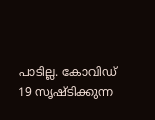പാടില്ല. കോവിഡ് 19 സൃഷ്ടിക്കുന്ന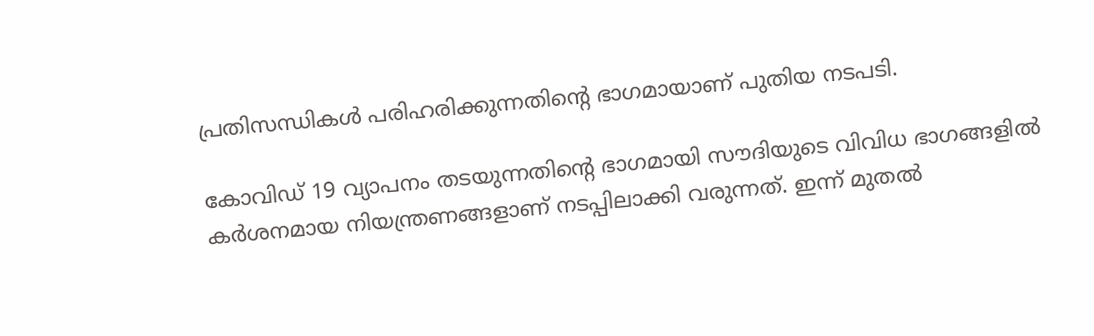പ്രതിസന്ധികള്‍ പരിഹരിക്കുന്നതിൻ്റെ ഭാഗമായാണ് പുതിയ നടപടി.

കോവിഡ് 19 വ്യാപനം തടയുന്നതിന്റെ ഭാഗമായി സൗദിയുടെ വിവിധ ഭാഗങ്ങളില്‍ കര്‍ശനമായ നിയന്ത്രണങ്ങളാണ് നടപ്പിലാക്കി വരുന്നത്. ഇന്ന് മുതല്‍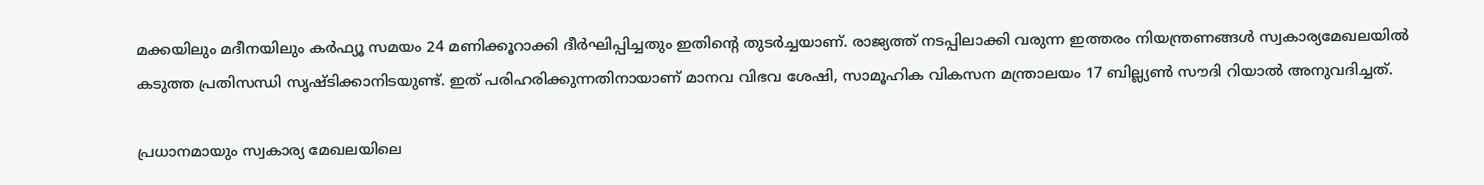മക്കയിലും മദീനയിലും കര്‍ഫ്യൂ സമയം 24 മണിക്കൂറാക്കി ദീര്‍ഘിപ്പിച്ചതും ഇതിന്റെ തുടര്‍ച്ചയാണ്. രാജ്യത്ത് നടപ്പിലാക്കി വരുന്ന ഇത്തരം നിയന്ത്രണങ്ങള്‍ സ്വകാര്യമേഖലയില്‍ കടുത്ത പ്രതിസന്ധി സൃഷ്ടിക്കാനിടയുണ്ട്. ഇത് പരിഹരിക്കുന്നതിനായാണ് മാനവ വിഭവ ശേഷി, സാമൂഹിക വികസന മന്ത്രാലയം 17 ബില്ല്യണ്‍ സൗദി റിയാല്‍ അനുവദിച്ചത്.

പ്രധാനമായും സ്വകാര്യ മേഖലയിലെ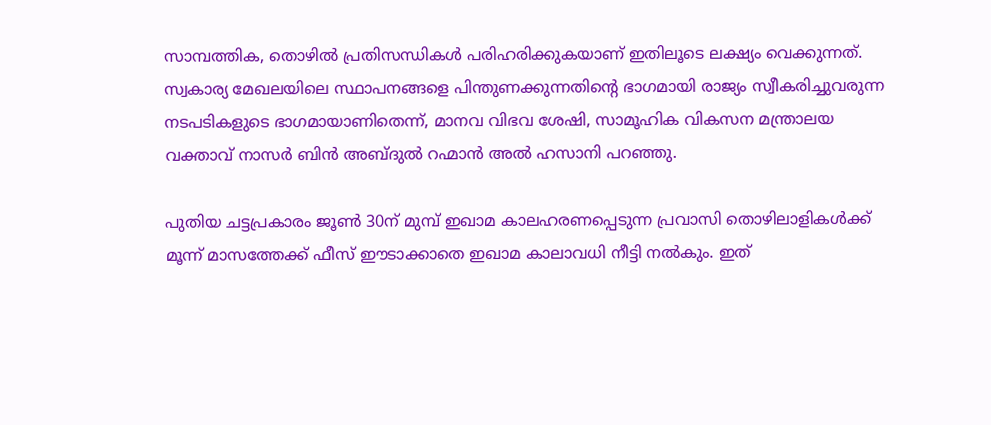സാമ്പത്തിക, തൊഴില്‍ പ്രതിസന്ധികള്‍ പരിഹരിക്കുകയാണ് ഇതിലൂടെ ലക്ഷ്യം വെക്കുന്നത്. സ്വകാര്യ മേഖലയിലെ സ്ഥാപനങ്ങളെ പിന്തുണക്കുന്നതിന്റെ ഭാഗമായി രാജ്യം സ്വീകരിച്ചുവരുന്ന നടപടികളുടെ ഭാഗമായാണിതെന്ന്, മാനവ വിഭവ ശേഷി, സാമൂഹിക വികസന മന്ത്രാലയ വക്താവ് നാസര്‍ ബിന്‍ അബ്ദുല്‍ റഹ്മാന്‍ അല്‍ ഹസാനി പറഞ്ഞു.

പുതിയ ചട്ടപ്രകാരം ജൂണ്‍ 30ന് മുമ്പ് ഇഖാമ കാലഹരണപ്പെടുന്ന പ്രവാസി തൊഴിലാളികള്‍ക്ക് മൂന്ന് മാസത്തേക്ക് ഫീസ് ഈടാക്കാതെ ഇഖാമ കാലാവധി നീട്ടി നല്‍കും. ഇത്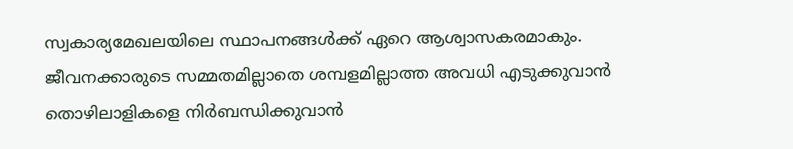സ്വകാര്യമേഖലയിലെ സ്ഥാപനങ്ങള്‍ക്ക് ഏറെ ആശ്വാസകരമാകും. ജീവനക്കാരുടെ സമ്മതമില്ലാതെ ശമ്പളമില്ലാത്ത അവധി എടുക്കുവാന്‍ തൊഴിലാളികളെ നിര്‍ബന്ധിക്കുവാന്‍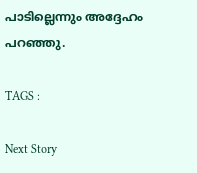പാടില്ലെന്നും അദ്ദേഹം പറഞ്ഞു.

TAGS :

Next Story